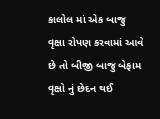કાલોલ માં એક બાજુ વૃક્ષા રોપણ કરવામાં આવે છે તો બીજી બાજુ બેફામ વૃક્ષો નું છેદન થઈ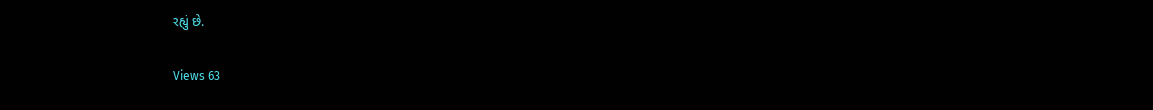રહ્યું છે.

Views 63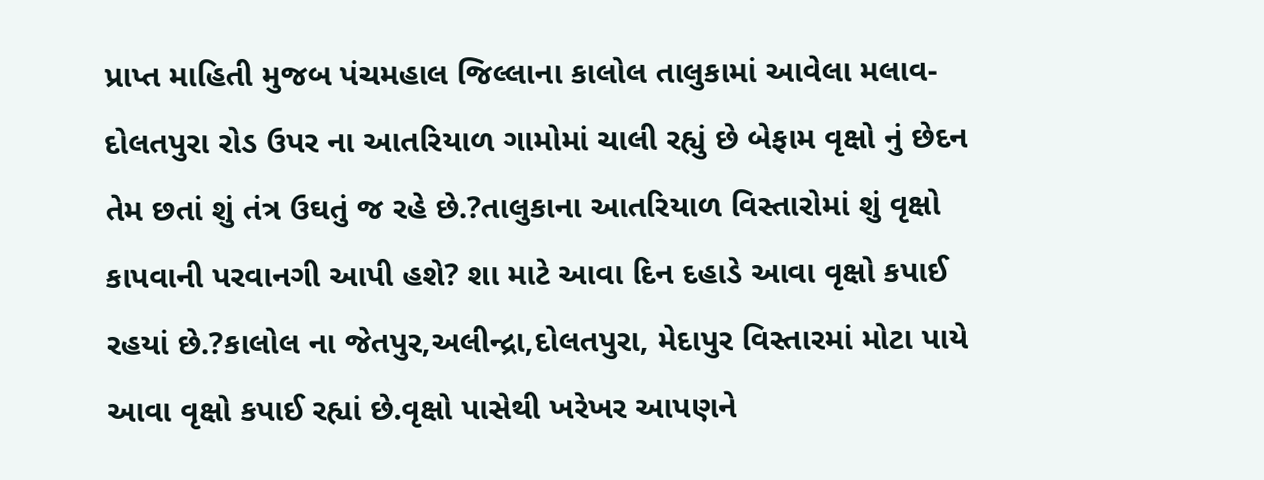પ્રાપ્ત માહિતી મુજબ પંચમહાલ જિલ્લાના કાલોલ તાલુકામાં આવેલા મલાવ- દોલતપુરા રોડ ઉપર ના આતરિયાળ ગામોમાં ચાલી રહ્યું છે બેફામ વૃક્ષો નું છેદન તેમ છતાં શું તંત્ર ઉઘતું જ રહે છે.?તાલુકાના આતરિયાળ વિસ્તારોમાં શું વૃક્ષો કાપવાની પરવાનગી આપી હશે? શા માટે આવા દિન દહાડે આવા વૃક્ષો કપાઈ રહયાં છે.?કાલોલ ના જેતપુર,અલીન્દ્રા,દોલતપુરા, મેદાપુર વિસ્તારમાં મોટા પાયે આવા વૃક્ષો કપાઈ રહ્યાં છે.વૃક્ષો પાસેથી ખરેખર આપણને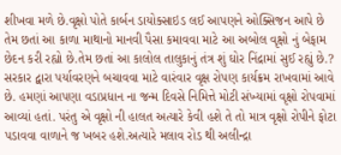શીખવા મળે છે.વૃક્ષો પોતે કાર્બન ડાયોક્સાઇડ લઈ આપણને ઓક્સિજન આપે છે તેમ છતાં આ કાળા માથાનો માનવી પૈસા કમાવવા માટે આ અબોલ વૃક્ષો નું બેફામ છેદન કરી રહ્યો છે.તેમ છતાં આ કાલોલ તાલુકાનું તંત્ર શું ઘોર નિંદ્રામાં સુઈ રહ્યું છે.? સરકાર દ્વારા પર્યાવરણને બચાવવા માટે વારંવાર વૃક્ષ રોપણ કાર્યક્રમ રાખવામાં આવે છે. હમણાં આપણા વડાપ્રધાન ના જન્મ દિવસે નિમિત્તે મોટી સંખ્યામાં વૃક્ષો રોપવામાં આવ્યાં હતાં. પરંતુ એ વૃક્ષો ની હાલત અત્યારે કેવી હશે તે તો માત્ર વૃક્ષો રોપીને ફોટા પડાવવા વાળાને જ ખબર હશે.અત્યારે મલાવ રોડ થી અલીન્દ્રા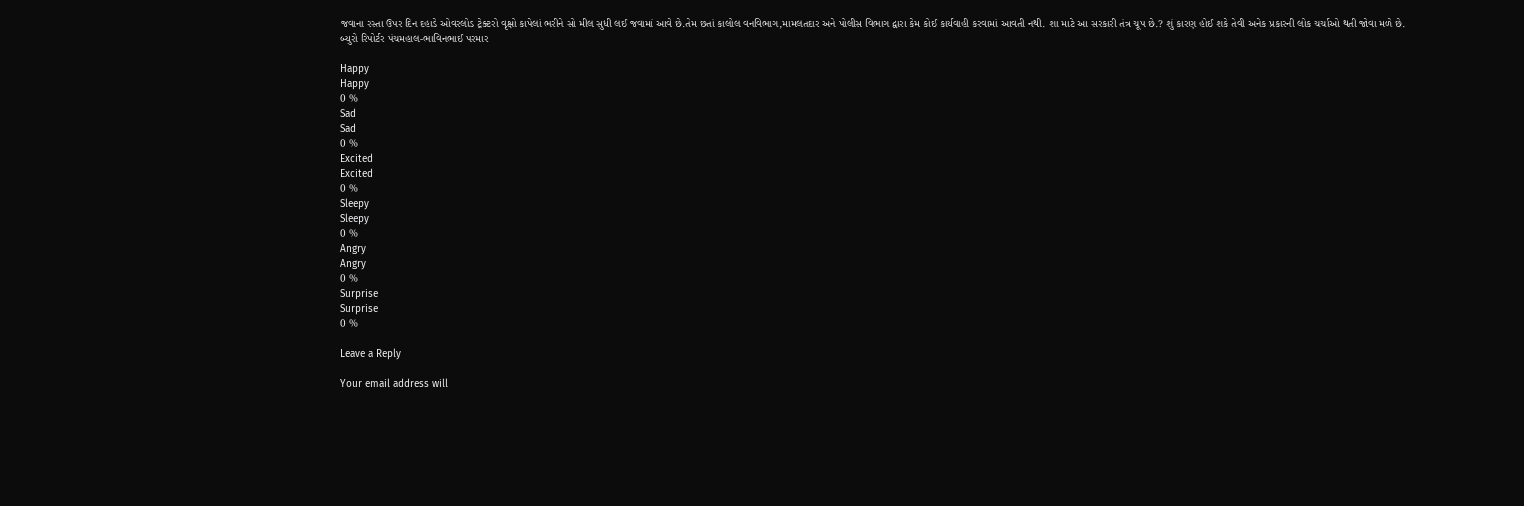જવાના રસ્તા ઉપર દિન દહાડે ઓવરલોડ ટ્રેક્ટરો વૃક્ષો કાપેલાં ભરીને સો મીલ સુધી લઈ જવામાં આવે છે.તેમ છતાં કાલોલ વનવિભાગ,મામલતદાર અને પોલીસ વિભાગ દ્વારા કેમ કોઈ કાર્યવાહી કરવામાં આવતી નથી. શા માટે આ સરકારી તંત્ર ચૂપ છે.? શું કારણ હોઈ શકે તેવી અનેક પ્રકારની લોક ચર્ચાઓ થતી જોવા મળે છે.
બ્યુરો રિપોર્ટર પંચમહાલ-ભાવિનભાઈ પરમાર

Happy
Happy
0 %
Sad
Sad
0 %
Excited
Excited
0 %
Sleepy
Sleepy
0 %
Angry
Angry
0 %
Surprise
Surprise
0 %

Leave a Reply

Your email address will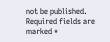not be published. Required fields are marked *